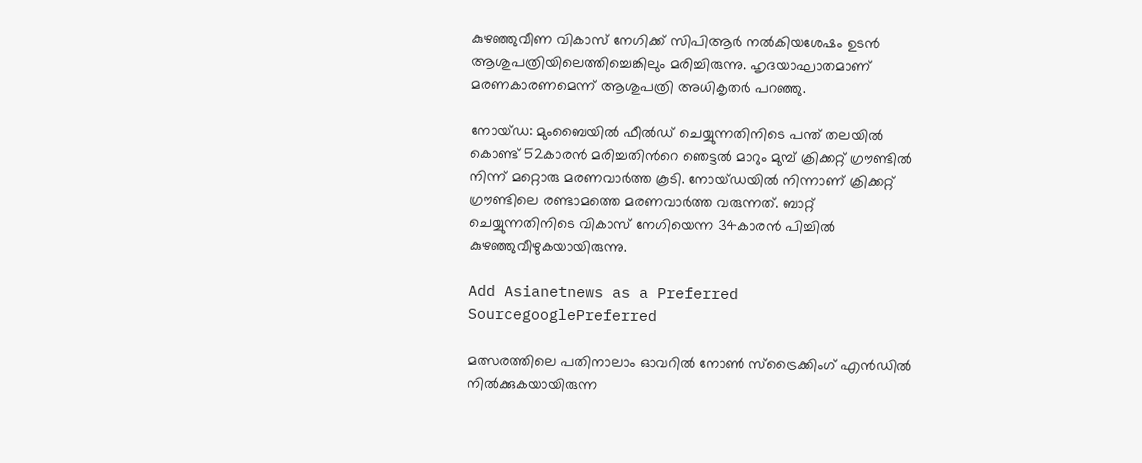കുഴഞ്ഞുവീണ വികാസ് നേഗിക്ക് സിപിആര്‍ നല്‍കിയശേഷം ഉടന്‍ ആശുപത്രിയിലെത്തിച്ചെങ്കിലും മരിച്ചിരുന്നു. ഹൃദയാഘാതമാണ് മരണകാരണമെന്ന് ആശുപത്രി അധികൃതര്‍ പറഞ്ഞു.

നോയ്ഡ: മുംബൈയില്‍ ഫീല്‍ഡ് ചെയ്യുന്നതിനിടെ പന്ത് തലയില്‍ കൊണ്ട് 52കാരന്‍ മരിച്ചതിന്‍റെ ഞെട്ടല്‍ മാറും മുമ്പ് ക്രിക്കറ്റ് ഗ്രൗണ്ടില്‍ നിന്ന് മറ്റൊരു മരണവാര്‍ത്ത കൂടി. നോയ്ഡയില്‍ നിന്നാണ് ക്രിക്കറ്റ് ഗ്രൗണ്ടിലെ രണ്ടാമത്തെ മരണവാര്‍ത്ത വരുന്നത്. ബാറ്റ് ചെയ്യുന്നതിനിടെ വികാസ് നേഗിയെന്ന 34കാരന്‍ പിച്ചില്‍ കുഴഞ്ഞുവീഴുകയായിരുന്നു.

Add Asianetnews as a Preferred SourcegooglePreferred

മത്സരത്തിലെ പതിനാലാം ഓവറില്‍ നോണ്‍ സ്ട്രൈക്കിംഗ് എന്‍ഡില്‍ നില്‍ക്കുകയായിരുന്ന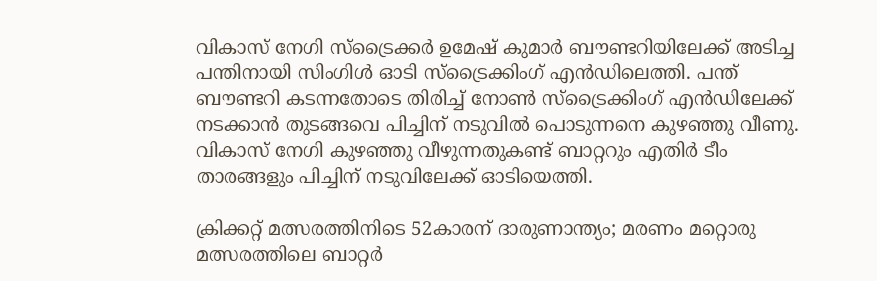വികാസ് നേഗി സ്ട്രൈക്കര്‍ ഉമേഷ് കുമാര്‍ ബൗണ്ടറിയിലേക്ക് അടിച്ച പന്തിനായി സിംഗിള്‍ ഓടി സ്ട്രൈക്കിംഗ് എന്‍ഡിലെത്തി. പന്ത് ബൗണ്ടറി കടന്നതോടെ തിരിച്ച് നോണ്‍ സ്ട്രൈക്കിംഗ് എന്‍ഡിലേക്ക് നടക്കാന്‍ തുടങ്ങവെ പിച്ചിന് നടുവില്‍ പൊടുന്നനെ കുഴഞ്ഞു വീണു. വികാസ് നേഗി കുഴഞ്ഞു വീഴുന്നതുകണ്ട് ബാറ്ററും എതിര്‍ ടീം താരങ്ങളും പിച്ചിന് നടുവിലേക്ക് ഓടിയെത്തി.

ക്രിക്കറ്റ് മത്സരത്തിനിടെ 52കാരന് ദാരുണാന്ത്യം; മരണം മറ്റൊരു മത്സരത്തിലെ ബാറ്റര്‍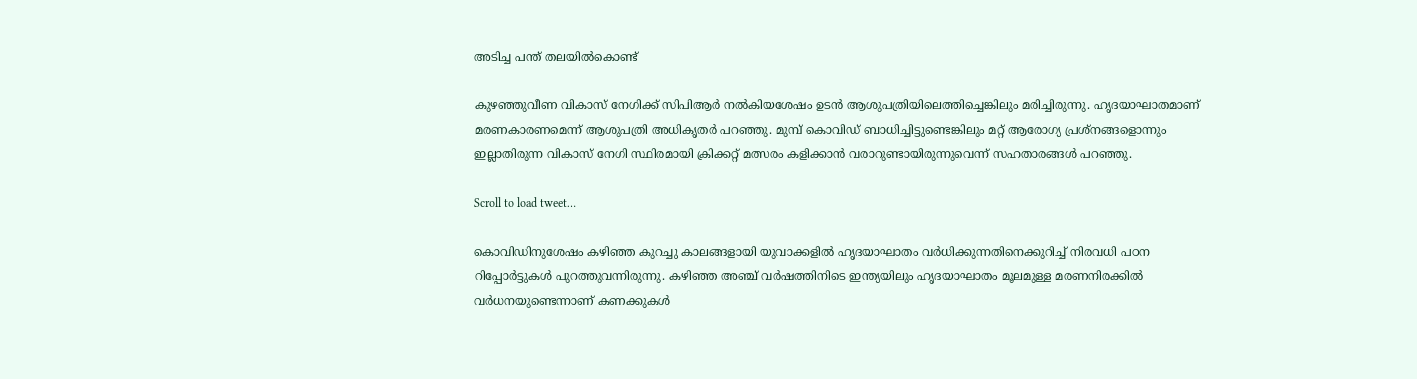അടിച്ച പന്ത് തലയില്‍കൊണ്ട്

കുഴഞ്ഞുവീണ വികാസ് നേഗിക്ക് സിപിആര്‍ നല്‍കിയശേഷം ഉടന്‍ ആശുപത്രിയിലെത്തിച്ചെങ്കിലും മരിച്ചിരുന്നു. ഹൃദയാഘാതമാണ് മരണകാരണമെന്ന് ആശുപത്രി അധികൃതര്‍ പറഞ്ഞു. മുമ്പ് കൊവിഡ് ബാധിച്ചിട്ടുണ്ടെങ്കിലും മറ്റ് ആരോഗ്യ പ്രശ്നങ്ങളൊന്നും ഇല്ലാതിരുന്ന വികാസ് നേഗി സ്ഥിരമായി ക്രിക്കറ്റ് മത്സരം കളിക്കാന്‍ വരാറുണ്ടായിരുന്നുവെന്ന് സഹതാരങ്ങള്‍ പറ‍ഞ്ഞു.

Scroll to load tweet…

കൊവിഡിനുശേഷം കഴിഞ്ഞ കുറച്ചു കാലങ്ങളായി യുവാക്കളില്‍ ഹൃദയാഘാതം വര്‍ധിക്കുന്നതിനെക്കുറിച്ച് നിരവധി പഠന റിപ്പോര്‍ട്ടുകള്‍ പുറത്തുവന്നിരുന്നു. കഴിഞ്ഞ അഞ്ച് വര്‍ഷത്തിനിടെ ഇന്ത്യയിലും ഹൃദയാഘാതം മൂലമുള്ള മരണനിരക്കില്‍ വര്‍ധനയുണ്ടെന്നാണ് കണക്കുകള്‍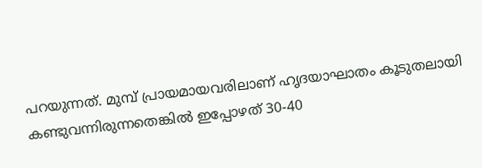പറയുന്നത്. മുമ്പ് പ്രായമായവരിലാണ് ഹൃദയാഘാതം കൂടുതലായി കണ്ടുവന്നിരുന്നതെങ്കില്‍ ഇപ്പോഴത് 30-40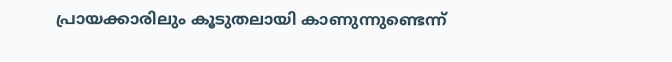പ്രായക്കാരിലും കൂടുതലായി കാണുന്നുണ്ടെന്ന്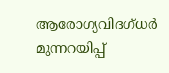ആരോഗ്യവിദഗ്ധര്‍ മുന്നറയിപ്പ്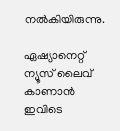നല്‍കിയിരുന്നു.

ഏഷ്യാനെറ്റ് ന്യൂസ് ലൈവ് കാണാന്‍ ഇവിടെ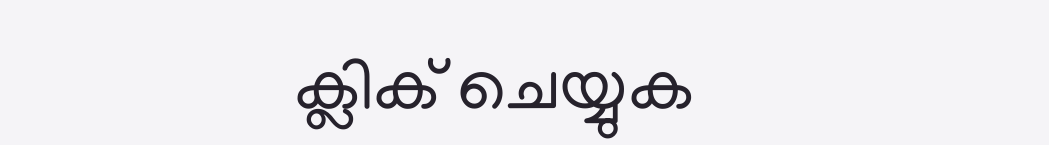ക്ലിക് ചെയ്യുക